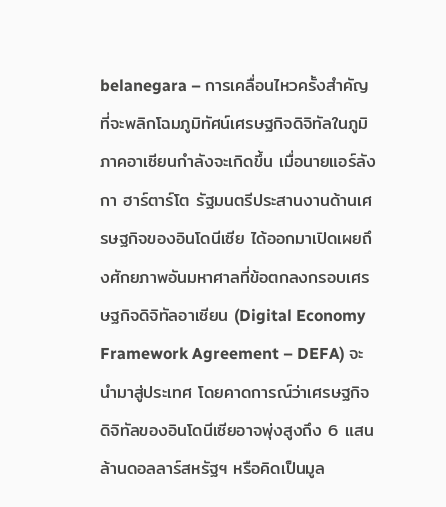belanegara – การเคลื่อนไหวครั้งสำคัญที่จะพลิกโฉมภูมิทัศน์เศรษฐกิจดิจิทัลในภูมิภาคอาเซียนกำลังจะเกิดขึ้น เมื่อนายแอร์ลังกา ฮาร์ตาร์โต รัฐมนตรีประสานงานด้านเศรษฐกิจของอินโดนีเซีย ได้ออกมาเปิดเผยถึงศักยภาพอันมหาศาลที่ข้อตกลงกรอบเศรษฐกิจดิจิทัลอาเซียน (Digital Economy Framework Agreement – DEFA) จะนำมาสู่ประเทศ โดยคาดการณ์ว่าเศรษฐกิจดิจิทัลของอินโดนีเซียอาจพุ่งสูงถึง 6 แสนล้านดอลลาร์สหรัฐฯ หรือคิดเป็นมูล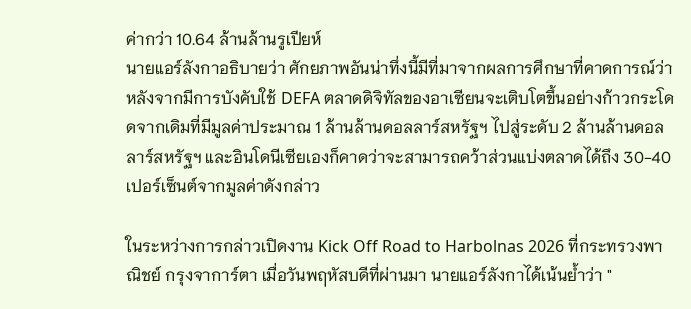ค่ากว่า 10.64 ล้านล้านรูเปียห์
นายแอร์ลังกาอธิบายว่า ศักยภาพอันน่าทึ่งนี้มีที่มาจากผลการศึกษาที่คาดการณ์ว่า หลังจากมีการบังคับใช้ DEFA ตลาดดิจิทัลของอาเซียนจะเติบโตขึ้นอย่างก้าวกระโดดจากเดิมที่มีมูลค่าประมาณ 1 ล้านล้านดอลลาร์สหรัฐฯ ไปสู่ระดับ 2 ล้านล้านดอลลาร์สหรัฐฯ และอินโดนีเซียเองก็คาดว่าจะสามารถคว้าส่วนแบ่งตลาดได้ถึง 30-40 เปอร์เซ็นต์จากมูลค่าดังกล่าว

ในระหว่างการกล่าวเปิดงาน Kick Off Road to Harbolnas 2026 ที่กระทรวงพาณิชย์ กรุงจาการ์ตา เมื่อวันพฤหัสบดีที่ผ่านมา นายแอร์ลังกาได้เน้นย้ำว่า "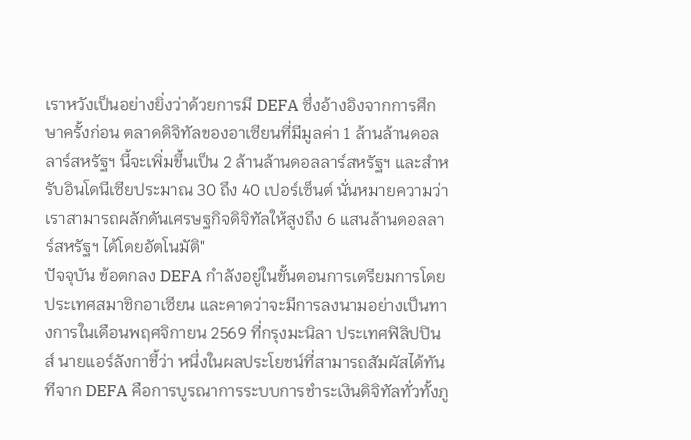เราหวังเป็นอย่างยิ่งว่าด้วยการมี DEFA ซึ่งอ้างอิงจากการศึกษาครั้งก่อน ตลาดดิจิทัลของอาเซียนที่มีมูลค่า 1 ล้านล้านดอลลาร์สหรัฐฯ นี้จะเพิ่มขึ้นเป็น 2 ล้านล้านดอลลาร์สหรัฐฯ และสำหรับอินโดนีเซียประมาณ 30 ถึง 40 เปอร์เซ็นต์ นั่นหมายความว่าเราสามารถผลักดันเศรษฐกิจดิจิทัลให้สูงถึง 6 แสนล้านดอลลาร์สหรัฐฯ ได้โดยอัตโนมัติ"
ปัจจุบัน ข้อตกลง DEFA กำลังอยู่ในขั้นตอนการเตรียมการโดยประเทศสมาชิกอาเซียน และคาดว่าจะมีการลงนามอย่างเป็นทางการในเดือนพฤศจิกายน 2569 ที่กรุงมะนิลา ประเทศฟิลิปปินส์ นายแอร์ลังกาชี้ว่า หนึ่งในผลประโยชน์ที่สามารถสัมผัสได้ทันทีจาก DEFA คือการบูรณาการระบบการชำระเงินดิจิทัลทั่วทั้งภู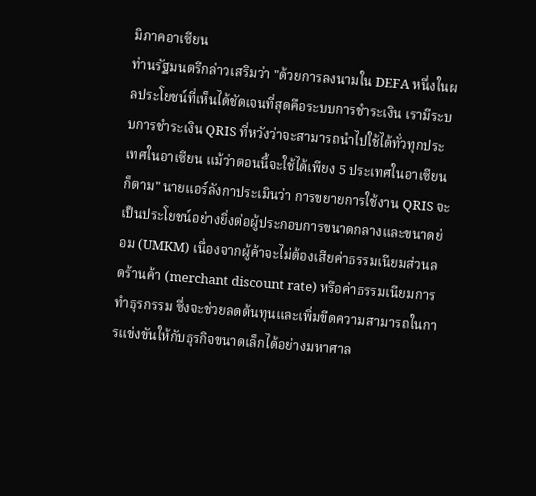มิภาคอาเซียน
ท่านรัฐมนตรีกล่าวเสริมว่า "ด้วยการลงนามใน DEFA หนึ่งในผลประโยชน์ที่เห็นได้ชัดเจนที่สุดคือระบบการชำระเงิน เรามีระบบการชำระเงิน QRIS ที่หวังว่าจะสามารถนำไปใช้ได้ทั่วทุกประเทศในอาเซียน แม้ว่าตอนนี้จะใช้ได้เพียง 5 ประเทศในอาเซียนก็ตาม" นายแอร์ลังกาประเมินว่า การขยายการใช้งาน QRIS จะเป็นประโยชน์อย่างยิ่งต่อผู้ประกอบการขนาดกลางและขนาดย่อม (UMKM) เนื่องจากผู้ค้าจะไม่ต้องเสียค่าธรรมเนียมส่วนลดร้านค้า (merchant discount rate) หรือค่าธรรมเนียมการทำธุรกรรม ซึ่งจะช่วยลดต้นทุนและเพิ่มขีดความสามารถในการแข่งขันให้กับธุรกิจขนาดเล็กได้อย่างมหาศาล